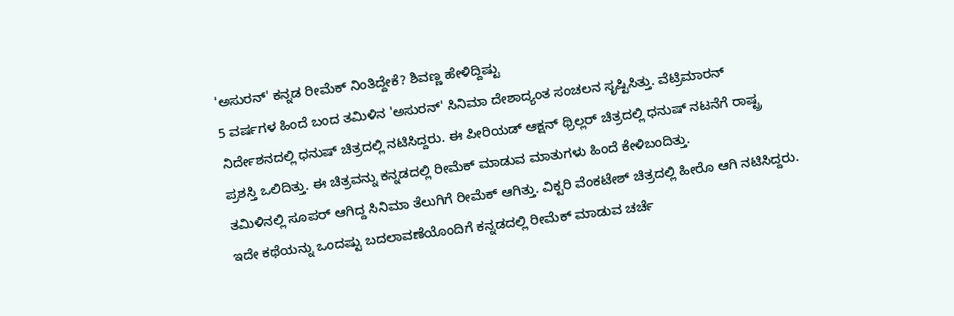'ಅಸುರನ್' ಕನ್ನಡ ರೀಮೆಕ್ ನಿಂತಿದ್ದೇಕೆ? ಶಿವಣ್ಣ ಹೇಳಿದ್ದಿಷ್ಟು
5 ವರ್ಷಗಳ ಹಿಂದೆ ಬಂದ ತಮಿಳಿನ 'ಅಸುರನ್' ಸಿನಿಮಾ ದೇಶಾದ್ಯಂತ ಸಂಚಲನ ಸೃಷ್ಟಿಸಿತ್ತು. ವೆಟ್ರಿಮಾರನ್ ನಿರ್ದೇಶನದಲ್ಲಿ ಧನುಷ್ ಚಿತ್ರದಲ್ಲಿ ನಟಿಸಿದ್ದರು. ಈ ಪೀರಿಯಡ್ ಆಕ್ಷನ್ ಥ್ರಿಲ್ಲರ್ ಚಿತ್ರದಲ್ಲಿ ಧನುಷ್ ನಟನೆಗೆ ರಾಷ್ಟ್ರ ಪ್ರಶಸ್ತಿ ಒಲಿದಿತ್ತು. ಈ ಚಿತ್ರವನ್ನು ಕನ್ನಡದಲ್ಲಿ ರೀಮೆಕ್ ಮಾಡುವ ಮಾತುಗಳು ಹಿಂದೆ ಕೇಳಿಬಂದಿತ್ತು.
ತಮಿಳಿನಲ್ಲಿ ಸೂಪರ್ ಆಗಿದ್ದ ಸಿನಿಮಾ ತೆಲುಗಿಗೆ ರೀಮೆಕ್ ಆಗಿತ್ತು. ವಿಕ್ಟರಿ ವೆಂಕಟೇಶ್ ಚಿತ್ರದಲ್ಲಿ ಹೀರೊ ಆಗಿ ನಟಿಸಿದ್ದರು. ಇದೇ ಕಥೆಯನ್ನು ಒಂದಷ್ಟು ಬದಲಾವಣೆಯೊಂದಿಗೆ ಕನ್ನಡದಲ್ಲಿ ರೀಮೆಕ್ ಮಾಡುವ ಚರ್ಚೆ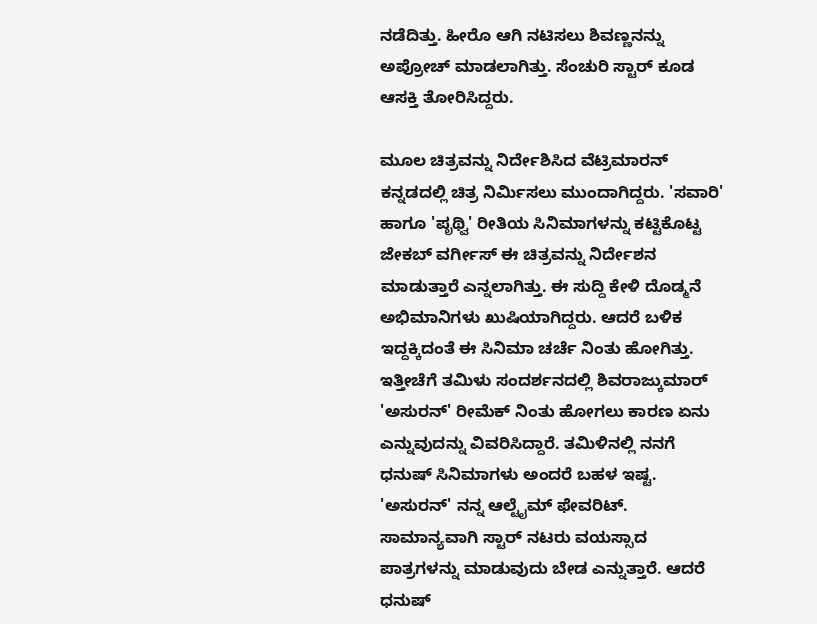ನಡೆದಿತ್ತು. ಹೀರೊ ಆಗಿ ನಟಿಸಲು ಶಿವಣ್ಣನನ್ನು ಅಪ್ರೋಚ್ ಮಾಡಲಾಗಿತ್ತು. ಸೆಂಚುರಿ ಸ್ಟಾರ್ ಕೂಡ ಆಸಕ್ತಿ ತೋರಿಸಿದ್ದರು.

ಮೂಲ ಚಿತ್ರವನ್ನು ನಿರ್ದೇಶಿಸಿದ ವೆಟ್ರಿಮಾರನ್ ಕನ್ನಡದಲ್ಲಿ ಚಿತ್ರ ನಿರ್ಮಿಸಲು ಮುಂದಾಗಿದ್ದರು. 'ಸವಾರಿ' ಹಾಗೂ 'ಪೃಥ್ವಿ' ರೀತಿಯ ಸಿನಿಮಾಗಳನ್ನು ಕಟ್ಟಿಕೊಟ್ಟ ಜೇಕಬ್ ವರ್ಗೀಸ್ ಈ ಚಿತ್ರವನ್ನು ನಿರ್ದೇಶನ ಮಾಡುತ್ತಾರೆ ಎನ್ನಲಾಗಿತ್ತು. ಈ ಸುದ್ದಿ ಕೇಳಿ ದೊಡ್ಮನೆ ಅಭಿಮಾನಿಗಳು ಖುಷಿಯಾಗಿದ್ದರು. ಆದರೆ ಬಳಿಕ ಇದ್ದಕ್ಕಿದಂತೆ ಈ ಸಿನಿಮಾ ಚರ್ಚೆ ನಿಂತು ಹೋಗಿತ್ತು.
ಇತ್ತೀಚೆಗೆ ತಮಿಳು ಸಂದರ್ಶನದಲ್ಲಿ ಶಿವರಾಜ್ಕುಮಾರ್ 'ಅಸುರನ್' ರೀಮೆಕ್ ನಿಂತು ಹೋಗಲು ಕಾರಣ ಏನು ಎನ್ನುವುದನ್ನು ವಿವರಿಸಿದ್ದಾರೆ. ತಮಿಳಿನಲ್ಲಿ ನನಗೆ ಧನುಷ್ ಸಿನಿಮಾಗಳು ಅಂದರೆ ಬಹಳ ಇಷ್ಟ. 'ಅಸುರನ್' ನನ್ನ ಆಲ್ಟೈಮ್ ಫೇವರಿಟ್. ಸಾಮಾನ್ಯವಾಗಿ ಸ್ಟಾರ್ ನಟರು ವಯಸ್ಸಾದ ಪಾತ್ರಗಳನ್ನು ಮಾಡುವುದು ಬೇಡ ಎನ್ನುತ್ತಾರೆ. ಆದರೆ ಧನುಷ್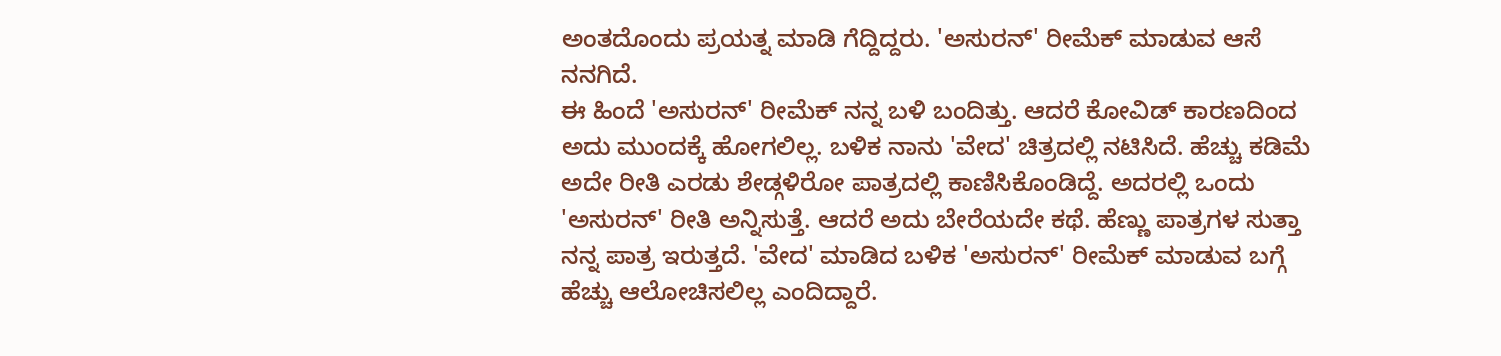ಅಂತದೊಂದು ಪ್ರಯತ್ನ ಮಾಡಿ ಗೆದ್ದಿದ್ದರು. 'ಅಸುರನ್' ರೀಮೆಕ್ ಮಾಡುವ ಆಸೆ ನನಗಿದೆ.
ಈ ಹಿಂದೆ 'ಅಸುರನ್' ರೀಮೆಕ್ ನನ್ನ ಬಳಿ ಬಂದಿತ್ತು. ಆದರೆ ಕೋವಿಡ್ ಕಾರಣದಿಂದ ಅದು ಮುಂದಕ್ಕೆ ಹೋಗಲಿಲ್ಲ. ಬಳಿಕ ನಾನು 'ವೇದ' ಚಿತ್ರದಲ್ಲಿ ನಟಿಸಿದೆ. ಹೆಚ್ಚು ಕಡಿಮೆ ಅದೇ ರೀತಿ ಎರಡು ಶೇಡ್ಗಳಿರೋ ಪಾತ್ರದಲ್ಲಿ ಕಾಣಿಸಿಕೊಂಡಿದ್ದೆ. ಅದರಲ್ಲಿ ಒಂದು 'ಅಸುರನ್' ರೀತಿ ಅನ್ನಿಸುತ್ತೆ. ಆದರೆ ಅದು ಬೇರೆಯದೇ ಕಥೆ. ಹೆಣ್ಣು ಪಾತ್ರಗಳ ಸುತ್ತಾ ನನ್ನ ಪಾತ್ರ ಇರುತ್ತದೆ. 'ವೇದ' ಮಾಡಿದ ಬಳಿಕ 'ಅಸುರನ್' ರೀಮೆಕ್ ಮಾಡುವ ಬಗ್ಗೆ ಹೆಚ್ಚು ಆಲೋಚಿಸಲಿಲ್ಲ ಎಂದಿದ್ದಾರೆ.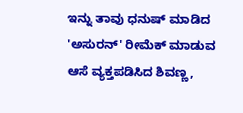ಇನ್ನು ತಾವು ಧನುಷ್ ಮಾಡಿದ 'ಅಸುರನ್' ರೀಮೆಕ್ ಮಾಡುವ ಆಸೆ ವ್ಯಕ್ತಪಡಿಸಿದ ಶಿವಣ್ಣ,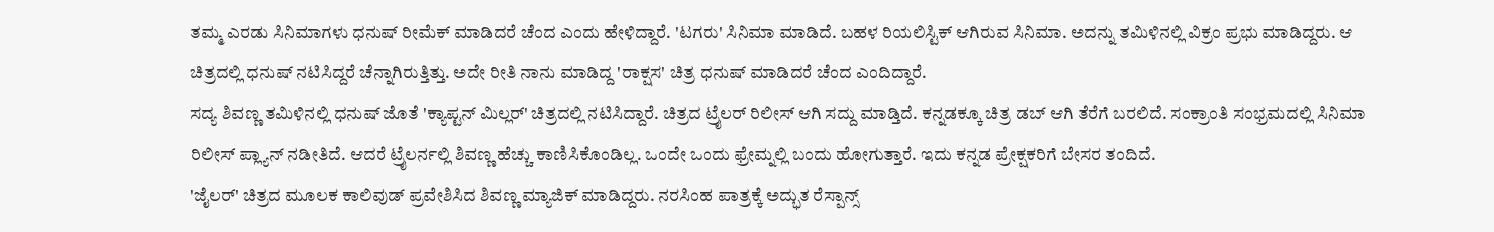ತಮ್ಮ ಎರಡು ಸಿನಿಮಾಗಳು ಧನುಷ್ ರೀಮೆಕ್ ಮಾಡಿದರೆ ಚೆಂದ ಎಂದು ಹೇಳಿದ್ದಾರೆ. 'ಟಗರು' ಸಿನಿಮಾ ಮಾಡಿದೆ. ಬಹಳ ರಿಯಲಿಸ್ಟಿಕ್ ಆಗಿರುವ ಸಿನಿಮಾ. ಅದನ್ನು ತಮಿಳಿನಲ್ಲಿ ವಿಕ್ರಂ ಪ್ರಭು ಮಾಡಿದ್ದರು. ಆ ಚಿತ್ರದಲ್ಲಿ ಧನುಷ್ ನಟಿಸಿದ್ದರೆ ಚೆನ್ನಾಗಿರುತ್ತಿತ್ತು. ಅದೇ ರೀತಿ ನಾನು ಮಾಡಿದ್ದ 'ರಾಕ್ಷಸ' ಚಿತ್ರ ಧನುಷ್ ಮಾಡಿದರೆ ಚೆಂದ ಎಂದಿದ್ದಾರೆ.
ಸದ್ಯ ಶಿವಣ್ಣ ತಮಿಳಿನಲ್ಲಿ ಧನುಷ್ ಜೊತೆ 'ಕ್ಯಾಪ್ಟನ್ ಮಿಲ್ಲರ್' ಚಿತ್ರದಲ್ಲಿ ನಟಿಸಿದ್ದಾರೆ. ಚಿತ್ರದ ಟ್ರೈಲರ್ ರಿಲೀಸ್ ಆಗಿ ಸದ್ದು ಮಾಡ್ತಿದೆ. ಕನ್ನಡಕ್ಕೂ ಚಿತ್ರ ಡಬ್ ಆಗಿ ತೆರೆಗೆ ಬರಲಿದೆ. ಸಂಕ್ರಾಂತಿ ಸಂಭ್ರಮದಲ್ಲಿ ಸಿನಿಮಾ ರಿಲೀಸ್ ಪ್ಲ್ಯಾನ್ ನಡೀತಿದೆ. ಆದರೆ ಟ್ರೈಲರ್ನಲ್ಲಿ ಶಿವಣ್ಣ ಹೆಚ್ಚು ಕಾಣಿಸಿಕೊಂಡಿಲ್ಲ. ಒಂದೇ ಒಂದು ಫ್ರೇಮ್ನಲ್ಲಿ ಬಂದು ಹೋಗುತ್ತಾರೆ. ಇದು ಕನ್ನಡ ಪ್ರೇಕ್ಷಕರಿಗೆ ಬೇಸರ ತಂದಿದೆ.
'ಜೈಲರ್' ಚಿತ್ರದ ಮೂಲಕ ಕಾಲಿವುಡ್ ಪ್ರವೇಶಿಸಿದ ಶಿವಣ್ಣ ಮ್ಯಾಜಿಕ್ ಮಾಡಿದ್ದರು. ನರಸಿಂಹ ಪಾತ್ರಕ್ಕೆ ಅದ್ಭುತ ರೆಸ್ಪಾನ್ಸ್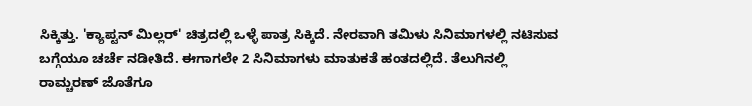ಸಿಕ್ಕಿತ್ತು. 'ಕ್ಯಾಪ್ಟನ್ ಮಿಲ್ಲರ್' ಚಿತ್ರದಲ್ಲಿ ಒಳ್ಳೆ ಪಾತ್ರ ಸಿಕ್ಕಿದೆ. ನೇರವಾಗಿ ತಮಿಳು ಸಿನಿಮಾಗಳಲ್ಲಿ ನಟಿಸುವ ಬಗ್ಗೆಯೂ ಚರ್ಚೆ ನಡೀತಿದೆ. ಈಗಾಗಲೇ 2 ಸಿನಿಮಾಗಳು ಮಾತುಕತೆ ಹಂತದಲ್ಲಿದೆ. ತೆಲುಗಿನಲ್ಲಿ ರಾಮ್ಚರಣ್ ಜೊತೆಗೂ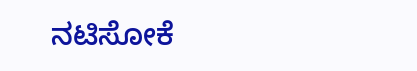ನಟಿಸೋಕೆ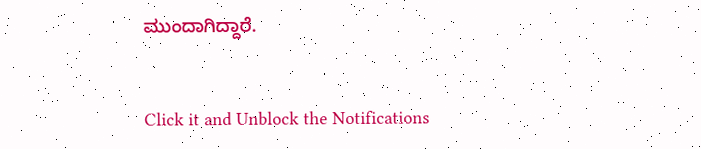ಮುಂದಾಗಿದ್ದಾರೆ.


Click it and Unblock the Notifications